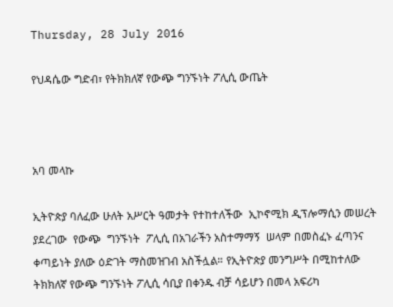Thursday, 28 July 2016

የህዳሴው ግድብ፣ የትክክለኛ የውጭ ግንኙነት ፖሊሲ ውጤት



አባ መላኩ

ኢትዮጵያ ባለፈው ሁለት አሥርት ዓመታት የተከተለችው  ኢኮኖሚክ ዲፕሎማሲን መሠረት ያደረገው  የውጭ  ግንኙነት  ፖሊሲ በአገራችን አስተማማኝ  ሠላም በመስፈኑ ፈጣንና ቀጣይነት ያለው ዕድገት ማስመዝገብ አስችሏል። የኢትዮጵያ መንግሥት በሚከተለው ትክክለኛ የውጭ ግንኙነት ፖሊሲ ሳቢያ በቀንዱ ብቻ ሳይሆን በመላ አፍሪካ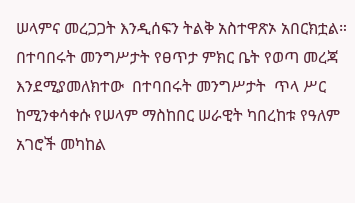ሠላምና መረጋጋት እንዲሰፍን ትልቅ አስተዋጽኦ አበርክቷል። በተባበሩት መንግሥታት የፀጥታ ምክር ቤት የወጣ መረጃ  እንደሚያመለክተው  በተባበሩት መንግሥታት  ጥላ ሥር ከሚንቀሳቀሱ የሠላም ማስከበር ሠራዊት ካበረከቱ የዓለም አገሮች መካከል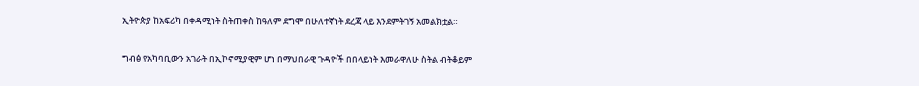ኢትዮጵያ ከአፍሪካ በቀዳሚነት ስትጠቀስ ከዓለም ደግሞ በሁለተኛነት ደረጃ ላይ እንደምትገኝ አመልክቷል።

ግብፅ የአካባቢውን አገራት በኢኮኖሚያዊም ሆነ በማህበራዊ ጉዳዮች በበላይነት እመራዋለሁ ስትል ብትቆይም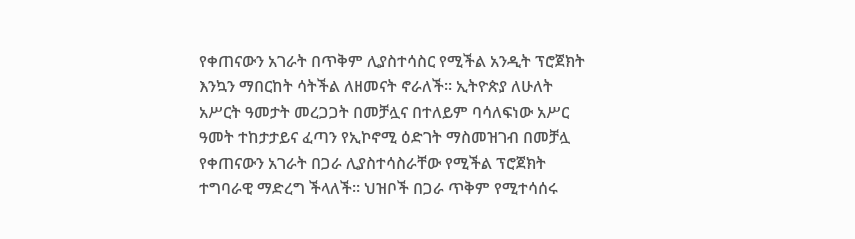የቀጠናውን አገራት በጥቅም ሊያስተሳስር የሚችል አንዲት ፕሮጀክት እንኳን ማበርከት ሳትችል ለዘመናት ኖራለች። ኢትዮጵያ ለሁለት አሥርት ዓመታት መረጋጋት በመቻሏና በተለይም ባሳለፍነው አሥር ዓመት ተከታታይና ፈጣን የኢኮኖሚ ዕድገት ማስመዝገብ በመቻሏ የቀጠናውን አገራት በጋራ ሊያስተሳስራቸው የሚችል ፕሮጀክት ተግባራዊ ማድረግ ችላለች። ህዝቦች በጋራ ጥቅም የሚተሳሰሩ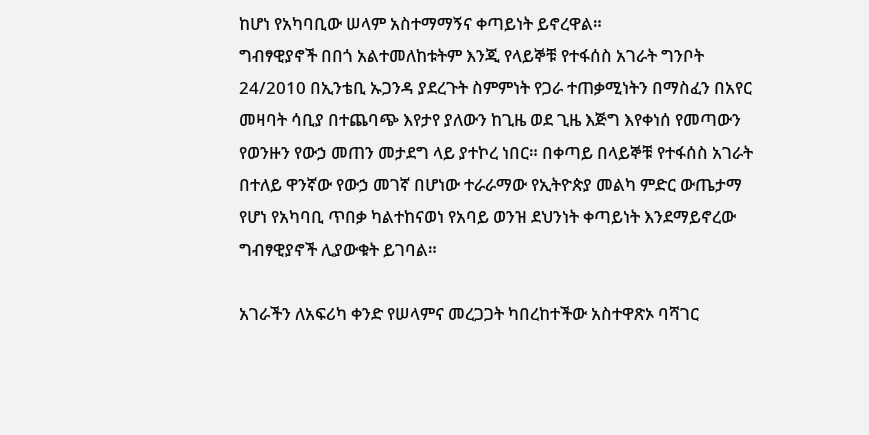ከሆነ የአካባቢው ሠላም አስተማማኝና ቀጣይነት ይኖረዋል።
ግብፃዊያኖች በበጎ አልተመለከቱትም እንጂ የላይኞቹ የተፋሰስ አገራት ግንቦት 24/2010 በኢንቴቢ ኡጋንዳ ያደረጉት ስምምነት የጋራ ተጠቃሚነትን በማስፈን በአየር መዛባት ሳቢያ በተጨባጭ እየታየ ያለውን ከጊዜ ወደ ጊዜ እጅግ እየቀነሰ የመጣውን የወንዙን የውኃ መጠን መታደግ ላይ ያተኮረ ነበር። በቀጣይ በላይኞቹ የተፋሰስ አገራት በተለይ ዋንኛው የውኃ መገኛ በሆነው ተራራማው የኢትዮጵያ መልካ ምድር ውጤታማ የሆነ የአካባቢ ጥበቃ ካልተከናወነ የአባይ ወንዝ ደህንነት ቀጣይነት እንደማይኖረው ግብፃዊያኖች ሊያውቁት ይገባል።

አገራችን ለአፍሪካ ቀንድ የሠላምና መረጋጋት ካበረከተችው አስተዋጽኦ ባሻገር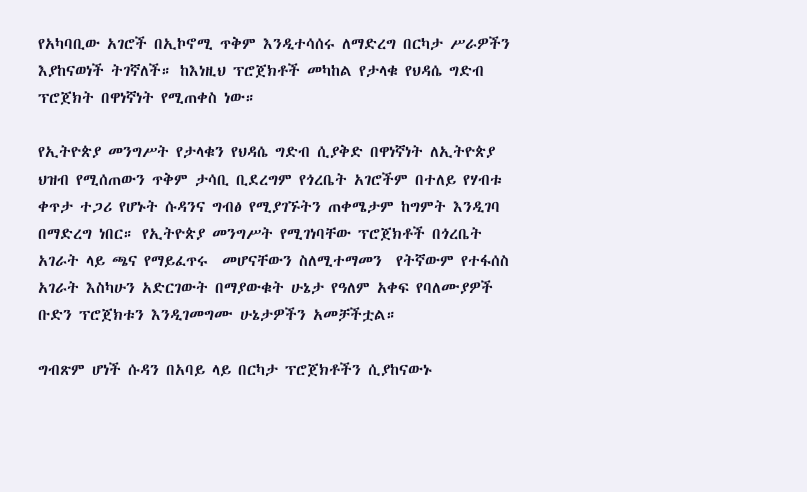የአካባቢው አገሮች በኢኮኖሚ ጥቅም እንዲተሳሰሩ ለማድረግ በርካታ ሥራዎችን እያከናወነች ትገኛለች። ከእነዚህ ፕሮጀክቶች መካከል የታላቁ የህዳሴ ግድብ ፕሮጀክት በዋነኛነት የሚጠቀስ ነው።

የኢትዮጵያ መንግሥት የታላቁን የህዳሴ ግድብ ሲያቅድ በዋነኛነት ለኢትዮጵያ ህዝብ የሚሰጠውን ጥቅም ታሳቢ ቢደረግም የጎረቤት አገሮችም በተለይ የሃብቱ ቀጥታ ተጋሪ የሆኑት ሱዳንና ግብፅ የሚያገኙትን ጠቀሜታም ከግምት እንዲገባ በማድረግ ነበር። የኢትዮጵያ መንግሥት የሚገነባቸው ፕሮጀክቶች በጎረቤት አገራት ላይ ጫና የማይፈጥሩ  መሆናቸውን ስለሚተማመን  የትኛውም የተፋሰስ አገራት እስካሁን አድርገውት በማያውቁት ሁኔታ የዓለም አቀፍ የባለሙያዎች ቡድን ፕሮጀክቱን እንዲገመግሙ ሁኔታዎችን አመቻችቷል።

ግብጽም ሆነች ሱዳን በአባይ ላይ በርካታ ፕሮጀክቶችን ሲያከናውኑ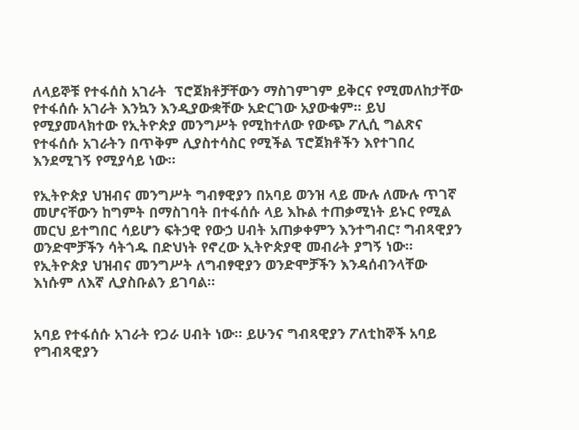ለላይኞቹ የተፋሰስ አገራት  ፕሮጀክቶቻቸውን ማስገምገም ይቅርና የሚመለከታቸው የተፋሰሱ አገራት እንኳን እንዲያውቋቸው አድርገው አያውቁም። ይህ የሚያመላክተው የኢትዮጵያ መንግሥት የሚከተለው የውጭ ፖሊሲ ግልጽና የተፋሰሱ አገራትን በጥቅም ሊያስተሳስር የሚችል ፕሮጀክቶችን እየተገበረ እንደሚገኝ የሚያሳይ ነው።

የኢትዮጵያ ህዝብና መንግሥት ግብፃዊያን በአባይ ወንዝ ላይ ሙሉ ለሙሉ ጥገኛ መሆናቸውን ከግምት በማስገባት በተፋሰሱ ላይ እኩል ተጠቃሚነት ይኑር የሚል መርህ ይተግበር ሳይሆን ፍትኃዊ የውኃ ሀብት አጠቃቀምን እንተግብር፣ ግብጻዊያን ወንድሞቻችን ሳትጎዱ በድህነት የኖረው ኢትዮጵያዊ መብራት ያግኝ ነው። የኢትዮጵያ ህዝብና መንግሥት ለግብፃዊያን ወንድሞቻችን እንዳሰብንላቸው እነሱም ለእኛ ሊያስቡልን ይገባል።


አባይ የተፋሰሱ አገራት የጋራ ሀብት ነው። ይሁንና ግብጻዊያን ፖለቲከኞች አባይ የግብጻዊያን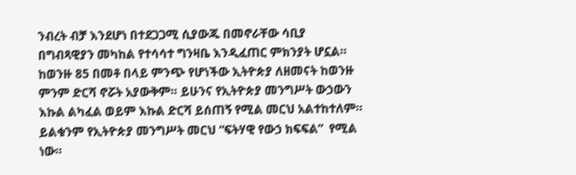ንብረት ብቻ እንደሆነ በተደጋጋሚ ሲያውጁ በመኖራቸው ሳቢያ በግብጻዊያን መካከል የተሳሳተ ግንዛቤ እንዲፈጠር ምክንያት ሆኗል። ከወንዙ 85 በመቶ በላይ ምንጭ የሆነችው ኢትዮጵያ ለዘመናት ከወንዙ ምንም ድርሻ ኖሯት አያውቅም። ይሁንና የኢትዮጵያ መንግሥት ውኃውን እኩል ልካፈል ወይም እኩል ድርሻ ይሰጠኝ የሚል መርህ አልተከተለም። ይልቁንም የኢትዮጵያ መንግሥት መርህ “ፍትሃዊ የውኃ ክፍፍል”  የሚል ነው።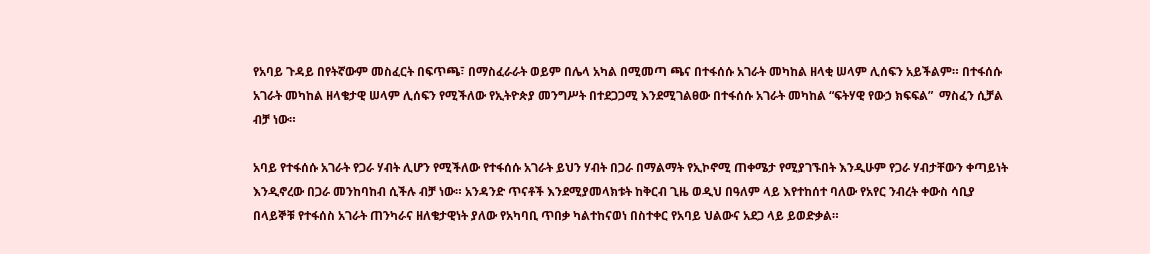የአባይ ጉዳይ በየትኛውም መስፈርት በፍጥጫ፣ በማስፈራራት ወይም በሌላ አካል በሚመጣ ጫና በተፋሰሱ አገራት መካከል ዘላቂ ሠላም ሊሰፍን አይችልም። በተፋሰሱ አገራት መካከል ዘላቄታዊ ሠላም ሊሰፍን የሚችለው የኢትዮጵያ መንግሥት በተደጋጋሚ እንደሚገልፀው በተፋሰሱ አገራት መካከል “ፍትሃዊ የውኃ ክፍፍል”  ማስፈን ሲቻል ብቻ ነው።

አባይ የተፋሰሱ አገራት የጋራ ሃብት ሊሆን የሚችለው የተፋሰሱ አገራት ይህን ሃብት በጋራ በማልማት የኢኮኖሚ ጠቀሜታ የሚያገኙበት እንዲሁም የጋራ ሃብታቸውን ቀጣይነት እንዲኖረው በጋራ መንከባከብ ሲችሉ ብቻ ነው። አንዳንድ ጥናቶች እንደሚያመላክቱት ከቅርብ ጊዜ ወዲህ በዓለም ላይ እየተከሰተ ባለው የአየር ንብረት ቀውስ ሳቢያ በላይኞቹ የተፋሰስ አገራት ጠንካራና ዘለቄታዊነት ያለው የአካባቢ ጥበቃ ካልተከናወነ በስተቀር የአባይ ህልውና አደጋ ላይ ይወድቃል።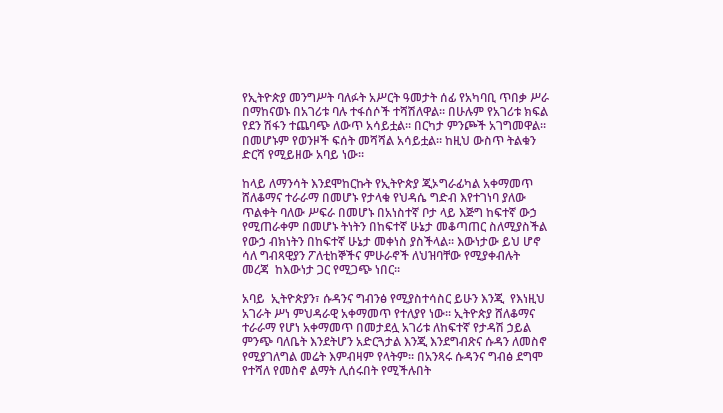የኢትዮጵያ መንግሥት ባለፉት አሥርት ዓመታት ሰፊ የአካባቢ ጥበቃ ሥራ በማከናወኑ በአገሪቱ ባሉ ተፋሰሶች ተሻሽለዋል። በሁሉም የአገሪቱ ክፍል የደን ሽፋን ተጨባጭ ለውጥ አሳይቷል። በርካታ ምንጮች አገግመዋል። በመሆኑም የወንዞች ፍሰት መሻሻል አሳይቷል። ከዚህ ውስጥ ትልቁን ድርሻ የሚይዘው አባይ ነው።

ከላይ ለማንሳት እንደሞከርኩት የኢትዮጵያ ጂኦግራፊካል አቀማመጥ ሸለቆማና ተራራማ በመሆኑ የታላቁ የህዳሴ ግድብ እየተገነባ ያለው ጥልቀት ባለው ሥፍራ በመሆኑ በአነስተኛ ቦታ ላይ እጅግ ከፍተኛ ውኃ የሚጠራቀም በመሆኑ ትነትን በከፍተኛ ሁኔታ መቆጣጠር ስለሚያስችል የውኃ ብክነትን በከፍተኛ ሁኔታ መቀነስ ያስችላል። እውነታው ይህ ሆኖ ሳለ ግብጻዊያን ፖለቲከኞችና ምሁራኖች ለህዝባቸው የሚያቀብሉት መረጃ  ከእውነታ ጋር የሚጋጭ ነበር።

አባይ  ኢትዮጵያን፣ ሱዳንና ግብንፅ የሚያስተሳስር ይሁን እንጂ  የእነዚህ  አገራት ሥነ ምህዳራዊ አቀማመጥ የተለያየ ነው። ኢትዮጵያ ሸለቆማና ተራራማ የሆነ አቀማመጥ በመታደሏ አገሪቱ ለከፍተኛ የታዳሽ ኃይል ምንጭ ባለቤት እንደትሆን አድርጓታል እንጂ እንደግብጽና ሱዳን ለመስኖ የሚያገለግል መሬት እምብዛም የላትም። በአንጻሩ ሱዳንና ግብፅ ደግሞ የተሻለ የመስኖ ልማት ሊሰሩበት የሚችሉበት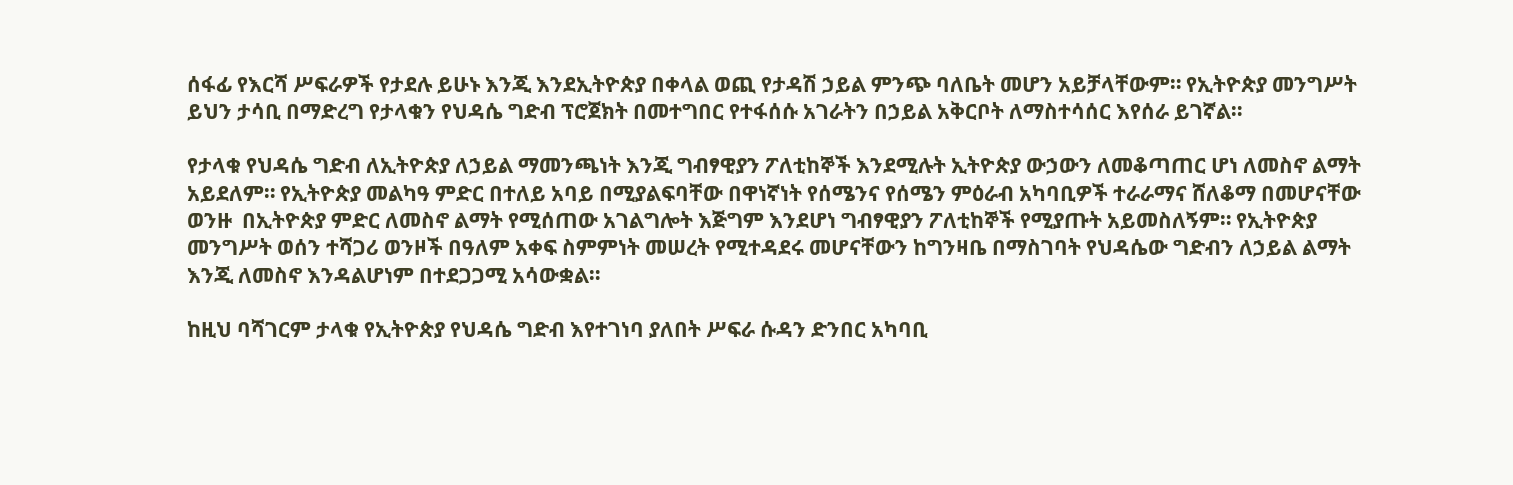ሰፋፊ የእርሻ ሥፍራዎች የታደሉ ይሁኑ እንጂ እንደኢትዮጵያ በቀላል ወጪ የታዳሽ ኃይል ምንጭ ባለቤት መሆን አይቻላቸውም። የኢትዮጵያ መንግሥት ይህን ታሳቢ በማድረግ የታላቁን የህዳሴ ግድብ ፕሮጀክት በመተግበር የተፋሰሱ አገራትን በኃይል አቅርቦት ለማስተሳሰር እየሰራ ይገኛል።

የታላቁ የህዳሴ ግድብ ለኢትዮጵያ ለኃይል ማመንጫነት እንጂ ግብፃዊያን ፖለቲከኞች እንደሚሉት ኢትዮጵያ ውኃውን ለመቆጣጠር ሆነ ለመስኖ ልማት አይደለም። የኢትዮጵያ መልካዓ ምድር በተለይ አባይ በሚያልፍባቸው በዋነኛነት የሰሜንና የሰሜን ምዕራብ አካባቢዎች ተራራማና ሸለቆማ በመሆናቸው ወንዙ  በኢትዮጵያ ምድር ለመስኖ ልማት የሚሰጠው አገልግሎት እጅግም እንደሆነ ግብፃዊያን ፖለቲከኞች የሚያጡት አይመስለኝም። የኢትዮጵያ መንግሥት ወሰን ተሻጋሪ ወንዞች በዓለም አቀፍ ስምምነት መሠረት የሚተዳደሩ መሆናቸውን ከግንዛቤ በማስገባት የህዳሴው ግድብን ለኃይል ልማት እንጂ ለመስኖ እንዳልሆነም በተደጋጋሚ አሳውቋል።

ከዚህ ባሻገርም ታላቁ የኢትዮጵያ የህዳሴ ግድብ እየተገነባ ያለበት ሥፍራ ሱዳን ድንበር አካባቢ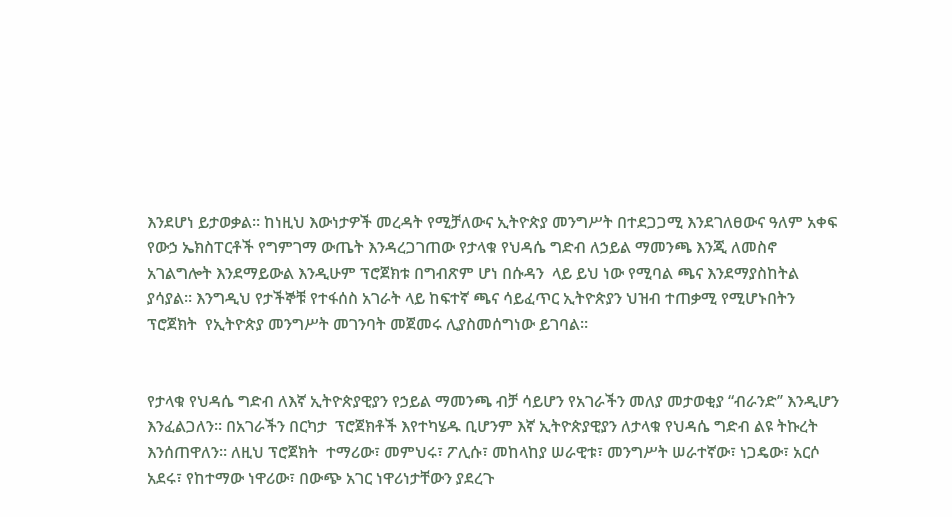እንደሆነ ይታወቃል። ከነዚህ እውነታዎች መረዳት የሚቻለውና ኢትዮጵያ መንግሥት በተደጋጋሚ እንደገለፀውና ዓለም አቀፍ የውኃ ኤክስፐርቶች የግምገማ ውጤት እንዳረጋገጠው የታላቁ የህዳሴ ግድብ ለኃይል ማመንጫ እንጂ ለመስኖ አገልግሎት እንደማይውል እንዲሁም ፕሮጀክቱ በግብጽም ሆነ በሱዳን  ላይ ይህ ነው የሚባል ጫና እንደማያስከትል ያሳያል። እንግዲህ የታችኞቹ የተፋሰስ አገራት ላይ ከፍተኛ ጫና ሳይፈጥር ኢትዮጵያን ህዝብ ተጠቃሚ የሚሆኑበትን ፕሮጀክት  የኢትዮጵያ መንግሥት መገንባት መጀመሩ ሊያስመሰግነው ይገባል።


የታላቁ የህዳሴ ግድብ ለእኛ ኢትዮጵያዊያን የኃይል ማመንጫ ብቻ ሳይሆን የአገራችን መለያ መታወቂያ “ብራንድ’’ እንዲሆን እንፈልጋለን። በአገራችን በርካታ  ፕሮጀክቶች እየተካሄዱ ቢሆንም እኛ ኢትዮጵያዊያን ለታላቁ የህዳሴ ግድብ ልዩ ትኩረት እንሰጠዋለን። ለዚህ ፕሮጀክት  ተማሪው፣ መምህሩ፣ ፖሊሱ፣ መከላከያ ሠራዊቱ፣ መንግሥት ሠራተኛው፣ ነጋዴው፣ አርሶ አደሩ፣ የከተማው ነዋሪው፣ በውጭ አገር ነዋሪነታቸውን ያደረጉ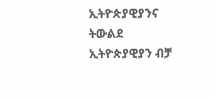ኢትዮጵያዊያንና ትውልደ ኢትዮጵያዊያን ብቻ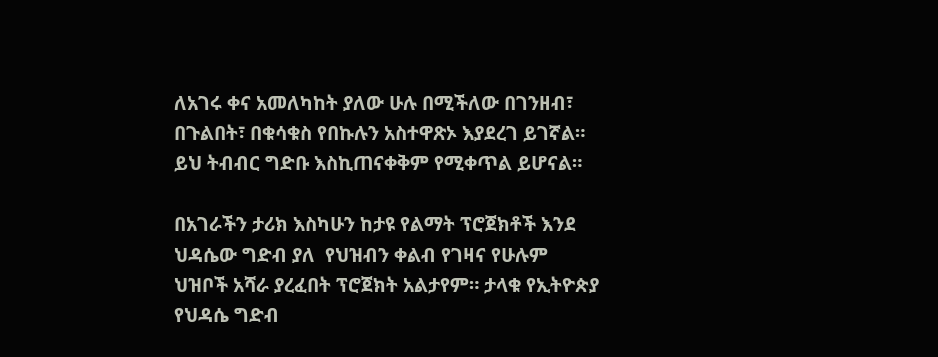ለአገሩ ቀና አመለካከት ያለው ሁሉ በሚችለው በገንዘብ፣ በጉልበት፣ በቁሳቁስ የበኩሉን አስተዋጽኦ እያደረገ ይገኛል። ይህ ትብብር ግድቡ እስኪጠናቀቅም የሚቀጥል ይሆናል።

በአገራችን ታሪክ እስካሁን ከታዩ የልማት ፕሮጀክቶች እንደ ህዳሴው ግድብ ያለ  የህዝብን ቀልብ የገዛና የሁሉም ህዝቦች አሻራ ያረፈበት ፕሮጀክት አልታየም። ታላቁ የኢትዮጵያ የህዳሴ ግድብ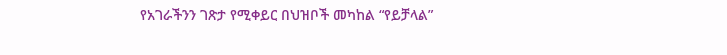የአገራችንን ገጽታ የሚቀይር በህዝቦች መካከል “የይቻላል”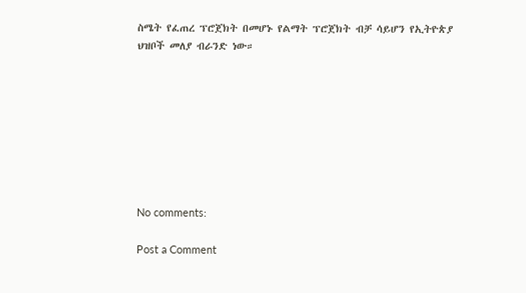ስሜት የፈጠረ ፕሮጀክት በመሆኑ የልማት ፕሮጀክት ብቻ ሳይሆን የኢትዮጵያ ህዝቦች መለያ ብራንድ ነው።








No comments:

Post a Comment